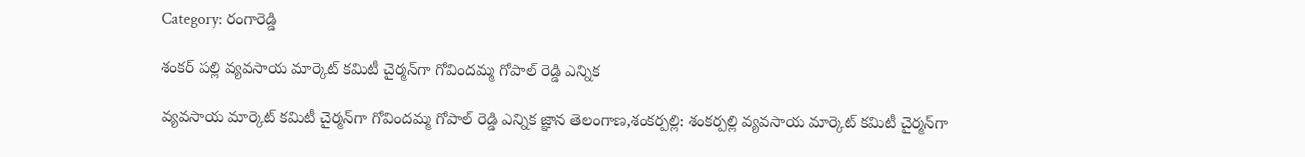Category: రంగారెడ్డి

శంకర్ పల్లి వ్యవసాయ మార్కెట్ కమిటీ చైర్మన్‌గా గోవిందమ్మ గోపాల్ రెడ్డి ఎన్నిక

వ్యవసాయ మార్కెట్ కమిటీ చైర్మన్‌గా గోవిందమ్మ గోపాల్ రెడ్డి ఎన్నిక జ్ఞాన తెలంగాణ,శంకర్పల్లి: శంకర్పల్లి వ్యవసాయ మార్కెట్ కమిటీ చైర్మన్‌గా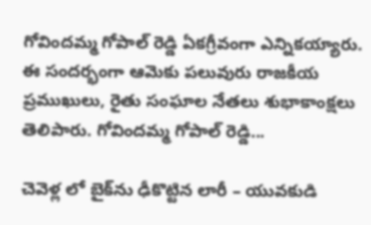గోవిందమ్మ గోపాల్ రెడ్డి ఏకగ్రీవంగా ఎన్నికయ్యారు. ఈ సందర్భంగా ఆమెకు పలువురు రాజకీయ ప్రముఖులు, రైతు సంఘాల నేతలు శుభాకాంక్షలు తెలిపారు. గోవిందమ్మ గోపాల్ రెడ్డి...

చెవెళ్ల లో బైక్‌ను ఢీకొట్టిన లారీ – యువకుడి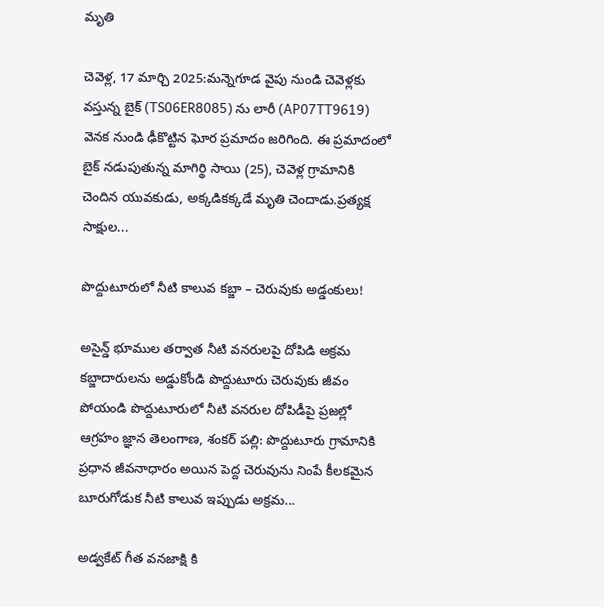మృతి

చెవెళ్ల, 17 మార్చి 2025:మన్నెగూడ వైపు నుండి చెవెళ్లకు వస్తున్న బైక్ (TS06ER8085) ను లారీ (AP07TT9619) వెనక నుండి ఢీకొట్టిన ఘోర ప్రమాదం జరిగింది. ఈ ప్రమాదంలో బైక్ నడుపుతున్న మాగిర్థి సాయి (25), చెవెళ్ల గ్రామానికి చెందిన యువకుడు, అక్కడికక్కడే మృతి చెందాడు.ప్రత్యక్ష సాక్షుల...

పొద్దుటూరులో నీటి కాలువ కబ్జా – చెరువుకు అడ్డంకులు!

అసైన్డ్ భూముల తర్వాత నీటి వనరులపై దోపిడి అక్రమ కబ్జాదారులను అడ్డుకోండి పొద్దుటూరు చెరువుకు జీవం పోయండి పొద్దుటూరులో నీటి వనరుల దోపిడీపై ప్రజల్లో ఆగ్రహం జ్ఞాన తెలంగాణ, శంకర్ పల్లి: పొద్దుటూరు గ్రామానికి ప్రధాన జీవనాధారం అయిన పెద్ద చెరువును నింపే కీలకమైన బూరుగోడుక నీటి కాలువ ఇప్పుడు అక్రమ...

అడ్వకేట్ గీత వనజాక్షి కి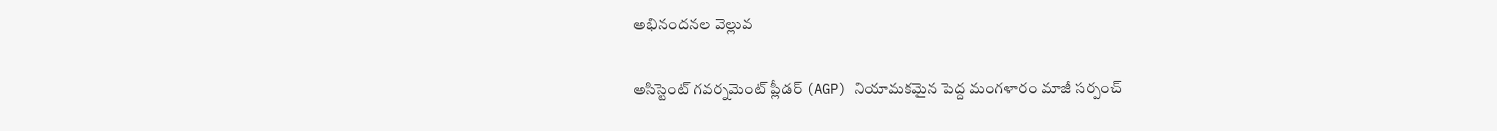అభినందనల వెల్లువ

అసిస్టెంట్ గవర్నమెంట్ ప్లీడర్ (AGP) నియామకమైన పెద్ద మంగళారం మాజీ సర్పంచ్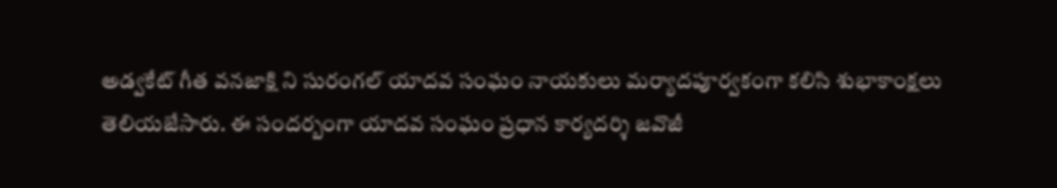అడ్వకేట్ గీత వనజాక్షి ని సురంగల్ యాదవ సంఘం నాయకులు మర్యాదపూర్వకంగా కలిసి శుభాకాంక్షలు తెలియజేసారు. ఈ సందర్బంగా యాదవ సంఘం ప్రధాన కార్యదర్శి జవొజీ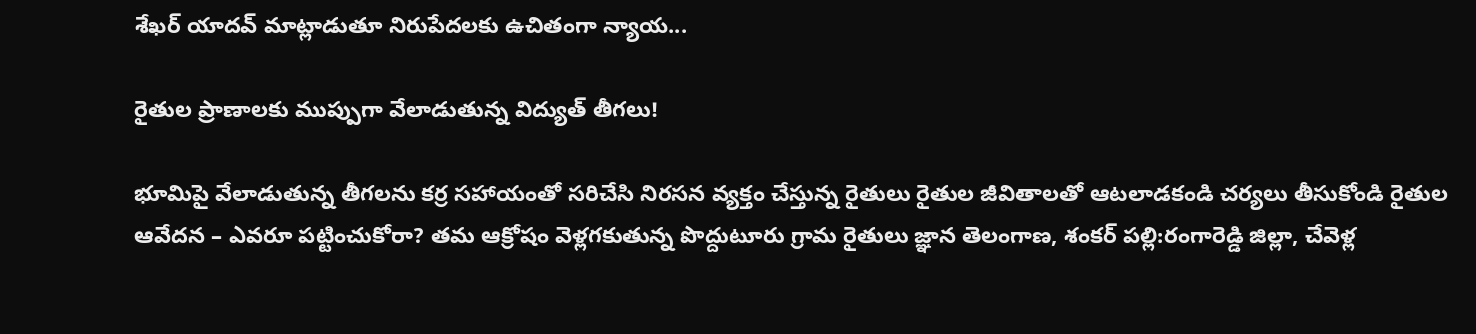శేఖర్ యాదవ్ మాట్లాడుతూ నిరుపేదలకు ఉచితంగా న్యాయ...

రైతుల ప్రాణాలకు ముప్పుగా వేలాడుతున్న విద్యుత్ తీగలు!

భూమిపై వేలాడుతున్న తీగలను కర్ర సహాయంతో సరిచేసి నిరసన వ్యక్తం చేస్తున్న రైతులు రైతుల జీవితాలతో ఆటలాడకండి చర్యలు తీసుకోండి రైతుల ఆవేదన – ఎవరూ పట్టించుకోరా? తమ ఆక్రోషం వెళ్లగకుతున్న పొద్దుటూరు గ్రామ రైతులు జ్ఞాన తెలంగాణ, శంకర్ పల్లి:రంగారెడ్డి జిల్లా, చేవెళ్ల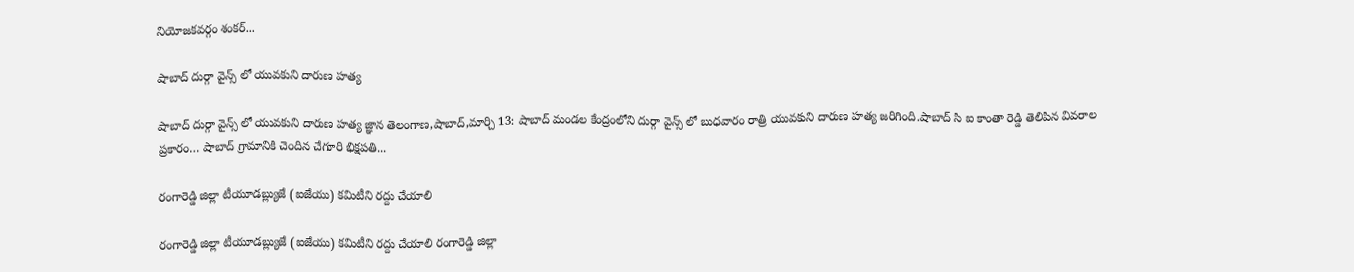నియోజకవర్గం శంకర్...

షాబాద్ దుర్గా వైన్స్ లో యువకుని దారుణ హత్య

షాబాద్ దుర్గా వైన్స్ లో యువకుని దారుణ హత్య జ్ఞాన తెలంగాణ,షాబాద్,మార్చి 13: షాబాద్ మండల కేంద్రంలోని దుర్గా వైన్స్ లో బుధవారం రాత్రి యువకుని దారుణ హత్య జరిగింది.షాబాద్ సి ఐ కాంతా రెడ్డి తెలిపిన వివరాల ప్రకారం… షాబాద్ గ్రామానికి చెందిన చేగూరి భిక్షపతి...

రంగారెడ్డి జిల్లా టీయూడబ్ల్యుజే (ఐజేయు) కమిటీని రద్దు చేయాలి

రంగారెడ్డి జిల్లా టీయూడబ్ల్యుజే (ఐజేయు) కమిటీని రద్దు చేయాలి రంగారెడ్డి జిల్లా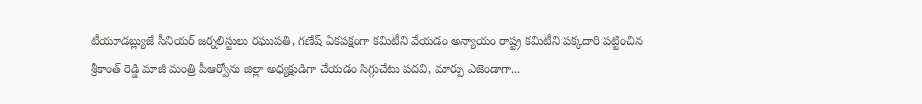టీయూడబ్ల్యుజే సీనియర్ జర్నలిస్టులు రఘుపతి, గణేష్ ఏకపక్షంగా కమిటీని వేయడం అన్యాయం రాష్ట్ర కమిటీని పక్కదారి పట్టించిన శ్రీకాంత్ రెడ్డి మాజీ మంత్రి పీఆర్వోను జిల్లా అధ్యక్షుడిగా చేయడం సిగ్గుచేటు పదవి, మార్పు ఎజెండాగా...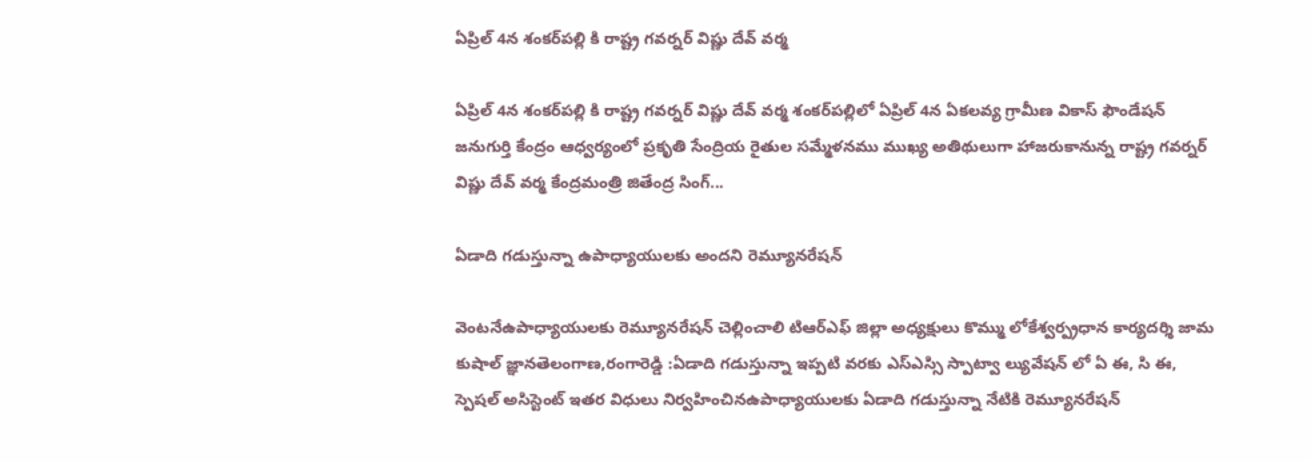ఏప్రిల్ 4న శంకర్‌పల్లి కి రాష్ట్ర గవర్నర్ విష్ణు దేవ్ వర్మ

ఏప్రిల్ 4న శంకర్‌పల్లి కి రాష్ట్ర గవర్నర్ విష్ణు దేవ్ వర్మ శంకర్‌పల్లిలో ఏప్రిల్ 4న ఏకలవ్య గ్రామీణ వికాస్ ఫౌండేషన్ జనుగుర్తి కేంద్రం ఆధ్వర్యంలో ప్రకృతి సేంద్రియ రైతుల సమ్మేళనము ముఖ్య అతిథులుగా హాజరుకానున్న రాష్ట్ర గవర్నర్ విష్ణు దేవ్ వర్మ కేంద్రమంత్రి జితేంద్ర సింగ్...

ఏడాది గడుస్తున్నా ఉపాధ్యాయులకు అందని రెమ్యూనరేషన్

వెంటనేఉపాధ్యాయులకు రెమ్యూనరేషన్ చెల్లించాలి టిఆర్ఎఫ్ జిల్లా అధ్యక్షులు కొమ్ము లోకేశ్వర్ప్రధాన కార్యదర్శి జామ కుషాల్ జ్ఞానతెలంగాణ,రంగారెడ్డి :ఏడాది గడుస్తున్నా ఇప్పటి వరకు ఎస్ఎస్సి స్పాట్వా ల్యువేషన్ లో ఏ ఈ, సి ఈ, స్పెషల్ అసిస్టెంట్ ఇతర విధులు నిర్వహించినఉపాధ్యాయులకు ఏడాది గడుస్తున్నా నేటికి రెమ్యూనరేషన్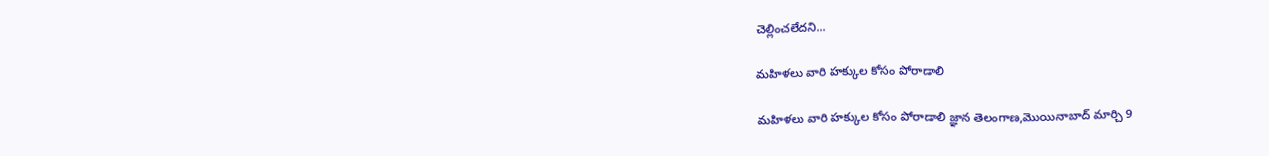చెల్లించలేదని...

మహిళలు వారి హక్కుల కోసం పోరాడాలి

మహిళలు వారి హక్కుల కోసం పోరాడాలి జ్ఞాన తెలంగాణ,మొయినాబాద్ మార్చి 9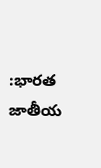:భారత జాతీయ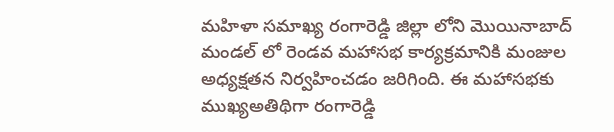మహిళా సమాఖ్య రంగారెడ్డి జిల్లా లోని మొయినాబాద్ మండల్ లో రెండవ మహాసభ కార్యక్రమానికి మంజుల అధ్యక్షతన నిర్వహించడం జరిగింది. ఈ మహాసభకు ముఖ్యఅతిథిగా రంగారెడ్డి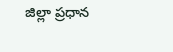జిల్లా ప్రధాన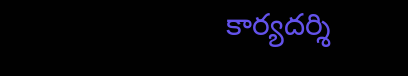కార్యదర్శి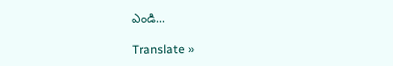ఎండి...

Translate »